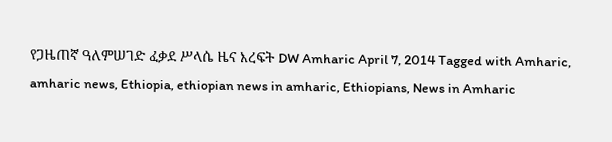የጋዜጠኛ ዓለምሠገድ ፈቃደ ሥላሴ ዜና እረፍት DW Amharic April 7, 2014 Tagged with Amharic, amharic news, Ethiopia, ethiopian news in amharic, Ethiopians, News in Amharic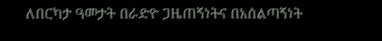ለበርካታ ዓመታት በራድዮ ጋዜጠኝነትና በአሰልጣኝነት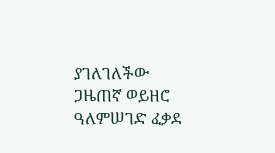ያገለገለችው ጋዜጠኛ ወይዘሮ ዓለምሠገድ ፈቃደ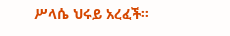ሥላሴ ህሩይ አረፈች።